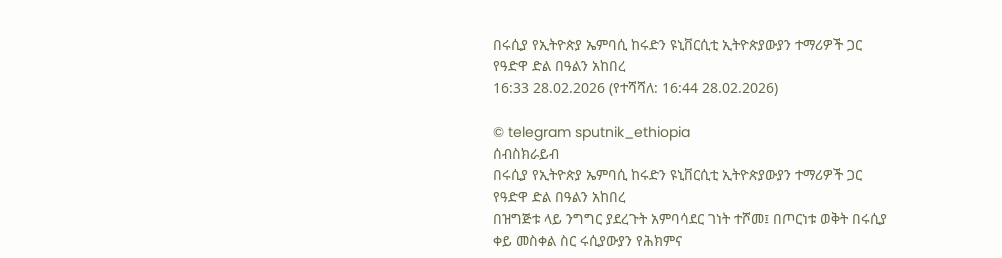በሩሲያ የኢትዮጵያ ኤምባሲ ከሩድን ዩኒቨርሲቲ ኢትዮጵያውያን ተማሪዎች ጋር የዓድዋ ድል በዓልን አከበረ
16:33 28.02.2026 (የተሻሻለ: 16:44 28.02.2026)

© telegram sputnik_ethiopia
ሰብስክራይብ
በሩሲያ የኢትዮጵያ ኤምባሲ ከሩድን ዩኒቨርሲቲ ኢትዮጵያውያን ተማሪዎች ጋር የዓድዋ ድል በዓልን አከበረ
በዝግጅቱ ላይ ንግግር ያደረጉት አምባሳደር ገነት ተሾመ፤ በጦርነቱ ወቅት በሩሲያ ቀይ መስቀል ስር ሩሲያውያን የሕክምና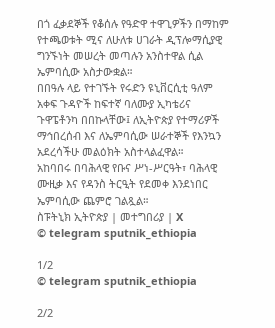በጎ ፈቃደኞች የቆሰሉ የዓድዋ ተዋጊዎችን በማከም የተጫወቱት ሚና ለሁለቱ ሀገራት ዲፕሎማሲያዊ ግንኙነት መሠረት መጣሉን አንስተዋል ሲል ኤምባሲው አስታውቋል።
በበዓሉ ላይ የተገኙት የሩድን ዩኒቨርሲቲ ዓለም አቀፍ ጉዳዮች ከፍተኛ ባለሙያ ኢካቴሪና ጉዋፔቶንካ በበኩላቸው፤ ለኢትዮጵያ የተማሪዎች ማኅበረሰብ እና ለኤምባሲው ሠራተኞች የእንኳን አደረሳችሁ መልዕክት አስተላልፈዋል።
አከባበሩ በባሕላዊ የቡና ሥነ-ሥርዓት፣ ባሕላዊ ሙዚቃ እና የዳንስ ትርዒት የደመቀ እንደነበር ኤምባሲው ጨምሮ ገልጿል።
ስፑትኒክ ኢትዮጵያ | መተግበሪያ | X
© telegram sputnik_ethiopia

1/2
© telegram sputnik_ethiopia

2/2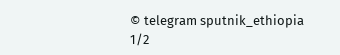© telegram sputnik_ethiopia
1/2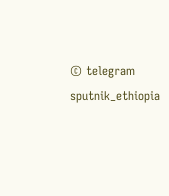© telegram sputnik_ethiopia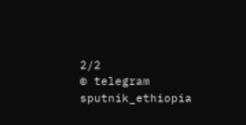2/2
© telegram sputnik_ethiopia